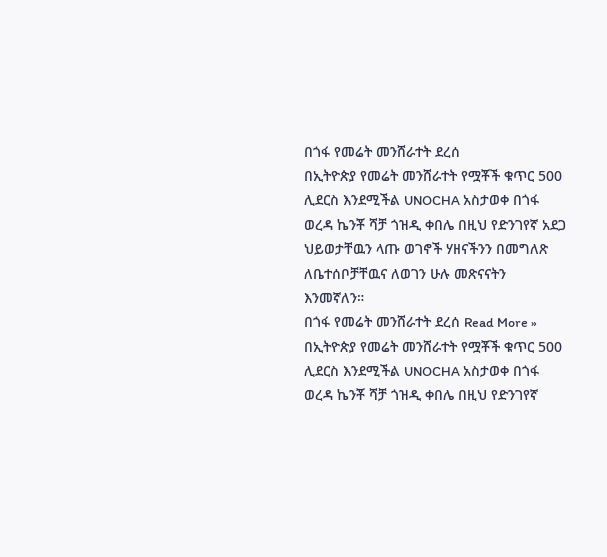በጎፋ የመሬት መንሸራተት ደረሰ
በኢትዮጵያ የመሬት መንሸራተት የሟቾች ቁጥር 500 ሊደርስ እንደሚችል UNOCHA አስታወቀ በጎፋ ወረዳ ኬንቾ ሻቻ ጎዝዲ ቀበሌ በዚህ የድንገየኛ አደጋ ህይወታቸዉን ላጡ ወገኖች ሃዘናችንን በመግለጽ ለቤተሰቦቻቸዉና ለወገን ሁሉ መጽናናትን እንመኛለን።
በጎፋ የመሬት መንሸራተት ደረሰ Read More »
በኢትዮጵያ የመሬት መንሸራተት የሟቾች ቁጥር 500 ሊደርስ እንደሚችል UNOCHA አስታወቀ በጎፋ ወረዳ ኬንቾ ሻቻ ጎዝዲ ቀበሌ በዚህ የድንገየኛ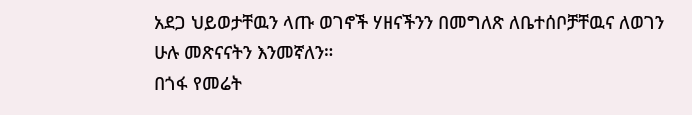አደጋ ህይወታቸዉን ላጡ ወገኖች ሃዘናችንን በመግለጽ ለቤተሰቦቻቸዉና ለወገን ሁሉ መጽናናትን እንመኛለን።
በጎፋ የመሬት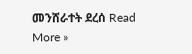መንሸራተት ደረሰ Read More »